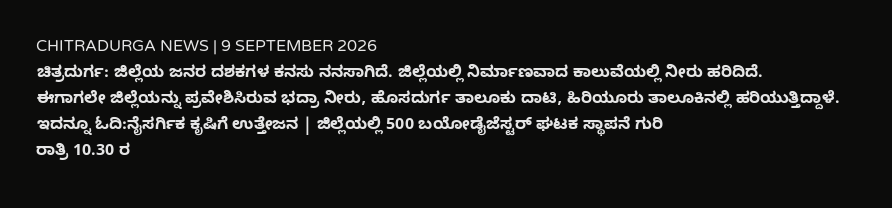CHITRADURGA NEWS | 9 SEPTEMBER 2026
ಚಿತ್ರದುರ್ಗ: ಜಿಲ್ಲೆಯ ಜನರ ದಶಕಗಳ ಕನಸು ನನಸಾಗಿದೆ. ಜಿಲ್ಲೆಯಲ್ಲಿ ನಿರ್ಮಾಣವಾದ ಕಾಲುವೆಯಲ್ಲಿ ನೀರು ಹರಿದಿದೆ.
ಈಗಾಗಲೇ ಜಿಲ್ಲೆಯನ್ನು ಪ್ರವೇಶಿಸಿರುವ ಭದ್ರಾ ನೀರು, ಹೊಸದುರ್ಗ ತಾಲೂಕು ದಾಟಿ, ಹಿರಿಯೂರು ತಾಲೂಕಿನಲ್ಲಿ ಹರಿಯುತ್ತಿದ್ದಾಳೆ.
ಇದನ್ನೂ ಓದಿ:ನೈಸರ್ಗಿಕ ಕೃಷಿಗೆ ಉತ್ತೇಜನ | ಜಿಲ್ಲೆಯಲ್ಲಿ 500 ಬಯೋಡೈಜೆಸ್ಟರ್ ಘಟಕ ಸ್ಥಾಪನೆ ಗುರಿ
ರಾತ್ರಿ 10.30 ರ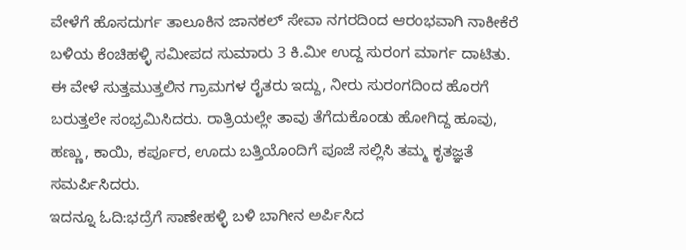ವೇಳೆಗೆ ಹೊಸದುರ್ಗ ತಾಲೂಕಿನ ಜಾನಕಲ್ ಸೇವಾ ನಗರದಿಂದ ಆರಂಭವಾಗಿ ನಾಕೀಕೆರೆ ಬಳಿಯ ಕೆಂಚಿಹಳ್ಳಿ ಸಮೀಪದ ಸುಮಾರು 3 ಕಿ.ಮೀ ಉದ್ದ ಸುರಂಗ ಮಾರ್ಗ ದಾಟಿತು.
ಈ ವೇಳೆ ಸುತ್ತಮುತ್ತಲಿನ ಗ್ರಾಮಗಳ ರೈತರು ಇದ್ದು, ನೀರು ಸುರಂಗದಿಂದ ಹೊರಗೆ ಬರುತ್ತಲೇ ಸಂಭ್ರಮಿಸಿದರು. ರಾತ್ರಿಯಲ್ಲೇ ತಾವು ತೆಗೆದುಕೊಂಡು ಹೋಗಿದ್ದ ಹೂವು, ಹಣ್ಣು, ಕಾಯಿ, ಕರ್ಪೂರ, ಊದು ಬತ್ತಿಯೊಂದಿಗೆ ಪೂಜೆ ಸಲ್ಲಿಸಿ ತಮ್ಮ ಕೃತಜ್ಞತೆ ಸಮರ್ಪಿಸಿದರು.
ಇದನ್ನೂ ಓದಿ:ಭದ್ರೆಗೆ ಸಾಣೇಹಳ್ಳಿ ಬಳಿ ಬಾಗೀನ ಅರ್ಪಿಸಿದ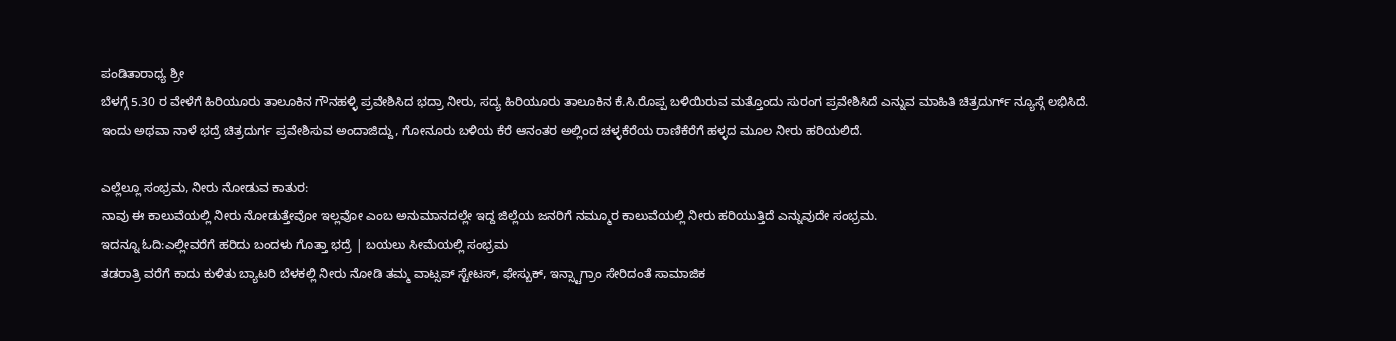ಪಂಡಿತಾರಾಧ್ಯ ಶ್ರೀ
ಬೆಳಗ್ಗೆ 5.30 ರ ವೇಳೆಗೆ ಹಿರಿಯೂರು ತಾಲೂಕಿನ ಗೌನಹಳ್ಳಿ ಪ್ರವೇಶಿಸಿದ ಭದ್ರಾ ನೀರು, ಸದ್ಯ ಹಿರಿಯೂರು ತಾಲೂಕಿನ ಕೆ.ಸಿ.ರೊಪ್ಪ ಬಳಿಯಿರುವ ಮತ್ತೊಂದು ಸುರಂಗ ಪ್ರವೇಶಿಸಿದೆ ಎನ್ನುವ ಮಾಹಿತಿ ಚಿತ್ರದುರ್ಗ್ ನ್ಯೂಸ್ಗೆ ಲಭಿಸಿದೆ.
ಇಂದು ಅಥವಾ ನಾಳೆ ಭದ್ರೆ ಚಿತ್ರದುರ್ಗ ಪ್ರವೇಶಿಸುವ ಅಂದಾಜಿದ್ದು, ಗೋನೂರು ಬಳಿಯ ಕೆರೆ ಆನಂತರ ಅಲ್ಲಿಂದ ಚಳ್ಳಕೆರೆಯ ರಾಣಿಕೆರೆಗೆ ಹಳ್ಳದ ಮೂಲ ನೀರು ಹರಿಯಲಿದೆ.

ಎಲ್ಲೆಲ್ಲೂ ಸಂಭ್ರಮ, ನೀರು ನೋಡುವ ಕಾತುರ:
ನಾವು ಈ ಕಾಲುವೆಯಲ್ಲಿ ನೀರು ನೋಡುತ್ತೇವೋ ಇಲ್ಲವೋ ಎಂಬ ಅನುಮಾನದಲ್ಲೇ ಇದ್ದ ಜಿಲ್ಲೆಯ ಜನರಿಗೆ ನಮ್ಮೂರ ಕಾಲುವೆಯಲ್ಲಿ ನೀರು ಹರಿಯುತ್ತಿದೆ ಎನ್ನುವುದೇ ಸಂಭ್ರಮ.
ಇದನ್ನೂ ಓದಿ:ಎಲ್ಲೀವರೆಗೆ ಹರಿದು ಬಂದಳು ಗೊತ್ತಾ ಭದ್ರೆ | ಬಯಲು ಸೀಮೆಯಲ್ಲಿ ಸಂಭ್ರಮ
ತಡರಾತ್ರಿ ವರೆಗೆ ಕಾದು ಕುಳಿತು ಬ್ಯಾಟರಿ ಬೆಳಕಲ್ಲಿ ನೀರು ನೋಡಿ ತಮ್ಮ ವಾಟ್ಸಪ್ ಸ್ಟೇಟಸ್, ಫೇಸ್ಬುಕ್, ಇನ್ಸ್ಟಾಗ್ರಾಂ ಸೇರಿದಂತೆ ಸಾಮಾಜಿಕ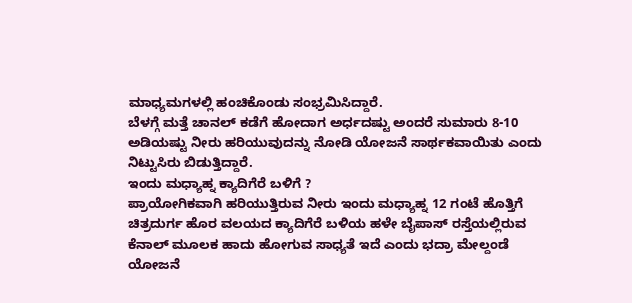ಮಾಧ್ಯಮಗಳಲ್ಲಿ ಹಂಚಿಕೊಂಡು ಸಂಭ್ರಮಿಸಿದ್ದಾರೆ.
ಬೆಳಗ್ಗೆ ಮತ್ತೆ ಚಾನಲ್ ಕಡೆಗೆ ಹೋದಾಗ ಅರ್ಧದಷ್ಟು ಅಂದರೆ ಸುಮಾರು 8-10 ಅಡಿಯಷ್ಟು ನೀರು ಹರಿಯುವುದನ್ನು ನೋಡಿ ಯೋಜನೆ ಸಾರ್ಥಕವಾಯಿತು ಎಂದು ನಿಟ್ಟುಸಿರು ಬಿಡುತ್ತಿದ್ದಾರೆ.
ಇಂದು ಮಧ್ಯಾಹ್ನ ಕ್ಯಾದಿಗೆರೆ ಬಳಿಗೆ ?
ಪ್ರಾಯೋಗಿಕವಾಗಿ ಹರಿಯುತ್ತಿರುವ ನೀರು ಇಂದು ಮಧ್ಯಾಹ್ನ 12 ಗಂಟೆ ಹೊತ್ತಿಗೆ ಚಿತ್ರದುರ್ಗ ಹೊರ ವಲಯದ ಕ್ಯಾದಿಗೆರೆ ಬಳಿಯ ಹಳೇ ಬೈಪಾಸ್ ರಸ್ತೆಯಲ್ಲಿರುವ ಕೆನಾಲ್ ಮೂಲಕ ಹಾದು ಹೋಗುವ ಸಾಧ್ಯತೆ ಇದೆ ಎಂದು ಭದ್ರಾ ಮೇಲ್ದಂಡೆ ಯೋಜನೆ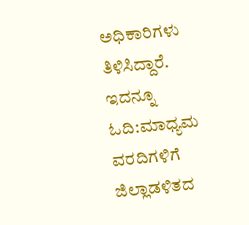ಅಧಿಕಾರಿಗಳು ತಿಳಿಸಿದ್ದಾರೆ.
ಇದನ್ನೂ ಓದಿ:ಮಾಧ್ಯಮ ವರದಿಗಳಿಗೆ ಜಿಲ್ಲಾಡಳಿತದ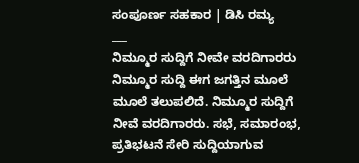ಸಂಪೂರ್ಣ ಸಹಕಾರ | ಡಿಸಿ ರಮ್ಯ
___
ನಿಮ್ಮೂರ ಸುದ್ದಿಗೆ ನೀವೇ ವರದಿಗಾರರು
ನಿಮ್ಮೂರ ಸುದ್ದಿ ಈಗ ಜಗತ್ತಿನ ಮೂಲೆ ಮೂಲೆ ತಲುಪಲಿದೆ. ನಿಮ್ಮೂರ ಸುದ್ದಿಗೆ ನೀವೆ ವರದಿಗಾರರು. ಸಭೆ, ಸಮಾರಂಭ, ಪ್ರತಿಭಟನೆ ಸೇರಿ ಸುದ್ದಿಯಾಗುವ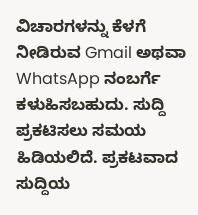ವಿಚಾರಗಳನ್ನು ಕೆಳಗೆ ನೀಡಿರುವ Gmail ಅಥವಾ WhatsApp ನಂಬರ್ಗೆ ಕಳುಹಿಸಬಹುದು. ಸುದ್ದಿ ಪ್ರಕಟಿಸಲು ಸಮಯ ಹಿಡಿಯಲಿದೆ. ಪ್ರಕಟವಾದ ಸುದ್ದಿಯ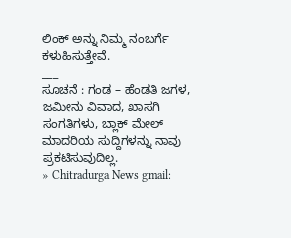ಲಿಂಕ್ ಅನ್ನು ನಿಮ್ಮ ನಂಬರ್ಗೆ ಕಳುಹಿಸುತ್ತೇವೆ.
___
ಸೂಚನೆ : ಗಂಡ – ಹೆಂಡತಿ ಜಗಳ, ಜಮೀನು ವಿವಾದ, ಖಾಸಗಿ ಸಂಗತಿಗಳು, ಬ್ಲಾಕ್ ಮೇಲ್ ಮಾದರಿಯ ಸುದ್ದಿಗಳನ್ನು ನಾವು ಪ್ರಕಟಿಸುವುದಿಲ್ಲ.
» Chitradurga News gmail: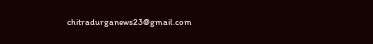chitradurganews23@gmail.com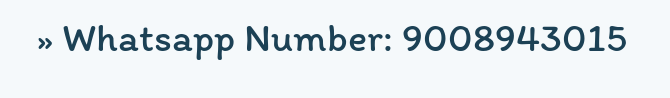» Whatsapp Number: 9008943015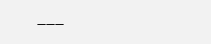___